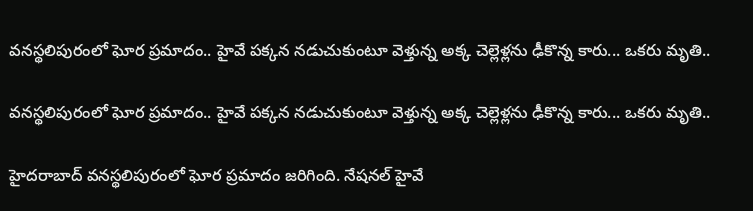వనస్థలిపురంలో ఘోర ప్రమాదం.. హైవే పక్కన నడుచుకుంటూ వెళ్తున్న అక్క చెల్లెళ్లను ఢీకొన్న కారు... ఒకరు మృతి..

వనస్థలిపురంలో ఘోర ప్రమాదం.. హైవే పక్కన నడుచుకుంటూ వెళ్తున్న అక్క చెల్లెళ్లను ఢీకొన్న కారు... ఒకరు మృతి..

హైదరాబాద్ వనస్థలిపురంలో ఘోర ప్రమాదం జరిగింది. నేషనల్ హైవే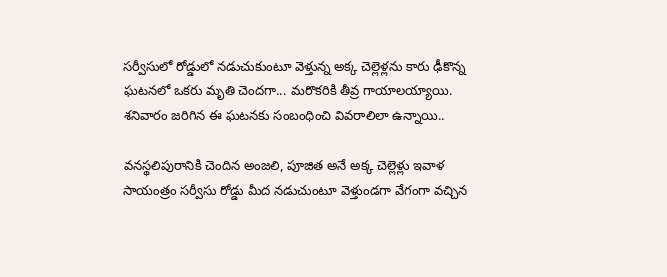సర్వీసులో రోడ్డులో నడుచుకుంటూ వెళ్తున్న అక్క చెల్లెళ్లను కారు ఢీకొన్న ఘటనలో ఒకరు మృతి చెందగా... మరొకరికి తీవ్ర గాయాలయ్యాయి. శనివారం జరిగిన ఈ ఘటనకు సంబంధించి వివరాలిలా ఉన్నాయి..

వనస్థలిపురానికి చెందిన అంజలి, పూజిత అనే అక్క చెల్లెళ్లు ఇవాళ సాయంత్రం సర్వీసు రోడ్డు మీద నడుచుంటూ వెళ్తుండగా వేగంగా వచ్చిన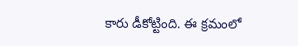కారు డీకోట్టింది. ఈ క్రమంలో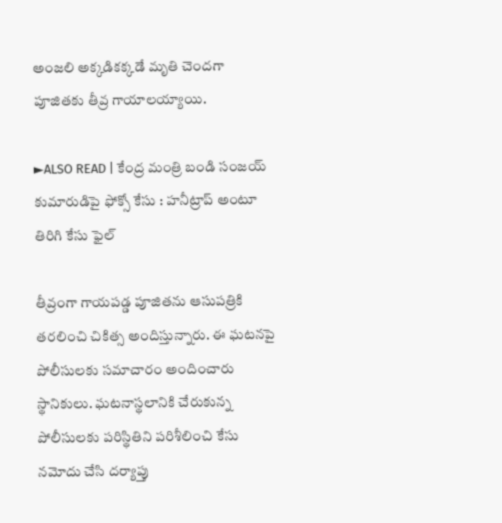అంజలి అక్కడికక్కడే మృతి చెందగా పూజితకు తీవ్ర గాయాలయ్యాయి.

►ALSO READ | కేంద్ర మంత్రి బండి సంజయ్ కుమారుడిపై ఫోక్సో కేసు : హనీట్రాప్ అంటూ తిరిగి కేసు ఫైల్

తీవ్రంగా గాయపడ్డ పూజితను ఆసుపత్రికి తరలించి చికిత్స అందిస్తున్నారు. ఈ ఘటనపై పోలీసులకు సమాచారం అందించారు స్థానికులు. ఘటనాస్థలానికి చేరుకున్న పోలీసులకు పరిస్థితిని పరిశీలించి కేసు నమోదు చేసి దర్యాప్తు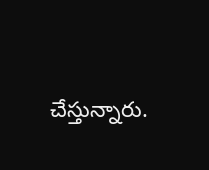చేస్తున్నారు.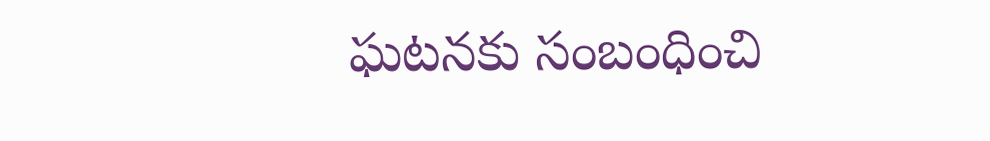ఘటనకు సంబంధించి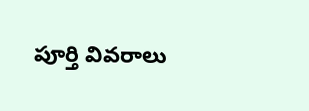పూర్తి వివరాలు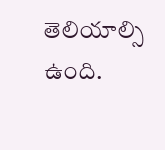తెలియాల్సి ఉంది.